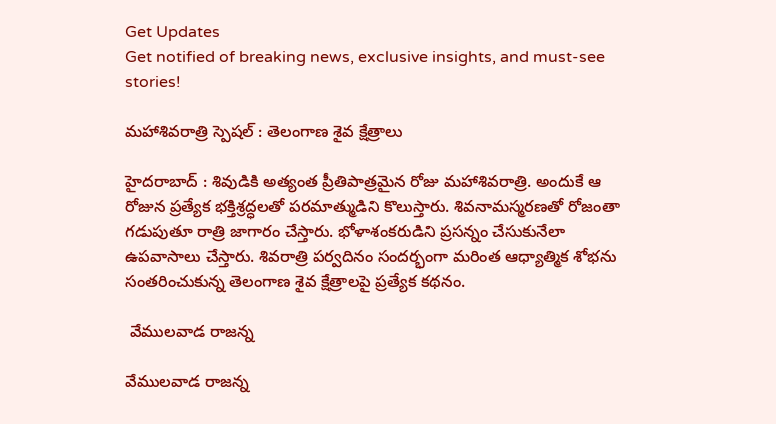Get Updates
Get notified of breaking news, exclusive insights, and must-see stories!

మహాశివరాత్రి స్పెషల్ : తెలంగాణ శైవ క్షేత్రాలు

హైదరాబాద్ : శివుడికి అత్యంత ప్రీతిపాత్రమైన రోజు మహాశివరాత్రి. అందుకే ఆ రోజున ప్రత్యేక భక్తిశ్రద్ధలతో పరమాత్ముడిని కొలుస్తారు. శివనామస్మరణతో రోజంతా గడుపుతూ రాత్రి జాగారం చేస్తారు. భోళాశంకరుడిని ప్రసన్నం చేసుకునేలా ఉపవాసాలు చేస్తారు. శివరాత్రి పర్వదినం సందర్భంగా మరింత ఆధ్యాత్మిక శోభను సంతరించుకున్న తెలంగాణ శైవ క్షేత్రాలపై ప్రత్యేక కథనం.

 వేములవాడ రాజన్న

వేములవాడ రాజన్న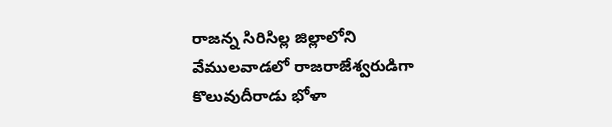రాజన్న సిరిసిల్ల జిల్లాలోని వేములవాడలో రాజరాజేశ్వరుడిగా కొలువుదీరాడు భోళా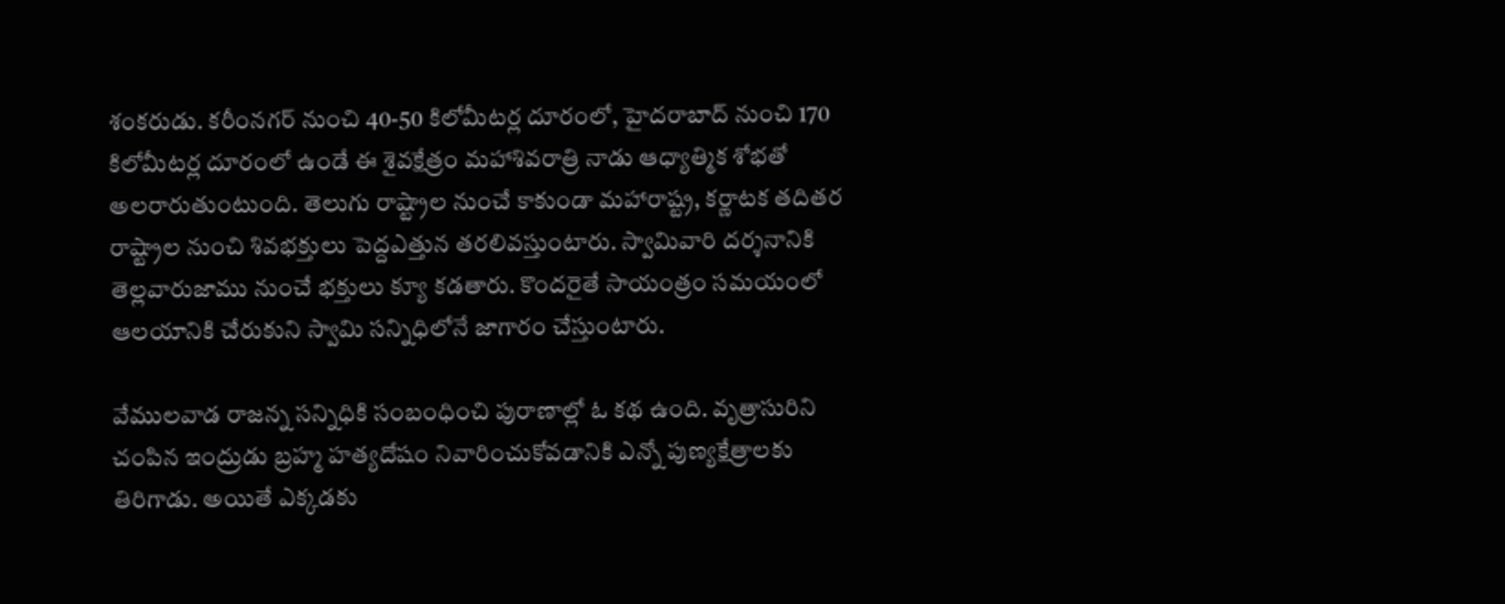శంకరుడు. కరీంనగర్ నుంచి 40-50 కిలోమీటర్ల దూరంలో, హైదరాబాద్ నుంచి 170 కిలోమీటర్ల దూరంలో ఉండే ఈ శైవక్షేత్రం మహాశివరాత్రి నాడు ఆధ్యాత్మిక శోభతో అలరారుతుంటుంది. తెలుగు రాష్ట్రాల నుంచే కాకుండా మహారాష్ట్ర, కర్ణాటక తదితర రాష్ట్రాల నుంచి శివభక్తులు పెద్దఎత్తున తరలివస్తుంటారు. స్వామివారి దర్శనానికి తెల్లవారుజాము నుంచే భక్తులు క్యూ కడతారు. కొందరైతే సాయంత్రం సమయంలో ఆలయానికి చేరుకుని స్వామి సన్నిధిలోనే జాగారం చేస్తుంటారు.

వేములవాడ రాజన్న సన్నిధికి సంబంధించి పురాణాల్లో ఓ కథ ఉంది. వృత్రాసురిని చంపిన ఇంద్రుడు బ్రహ్మ హత్యదోషం నివారించుకోవడానికి ఎన్నో పుణ్యక్షేత్రాలకు తిరిగాడు. అయితే ఎక్కడకు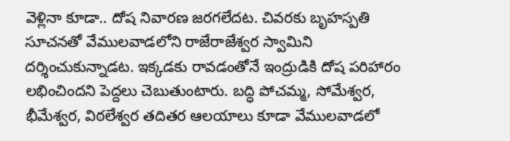వెళ్లినా కూడా.. దోష నివారణ జరగలేదట. చివరకు బృహస్పతి సూచనతో వేములవాడలోని రాజేరాజేశ్వర స్వామిని దర్శించుకున్నాడట. ఇక్కడకు రావడంతోనే ఇంద్రుడికి దోష పరిహారం లభించిందని పెద్దలు చెబుతుంటారు. బద్ధి పోచమ్మ, సోమేశ్వర, భీమేశ్వర, విఠలేశ్వర తదితర ఆలయాలు కూడా వేములవాడలో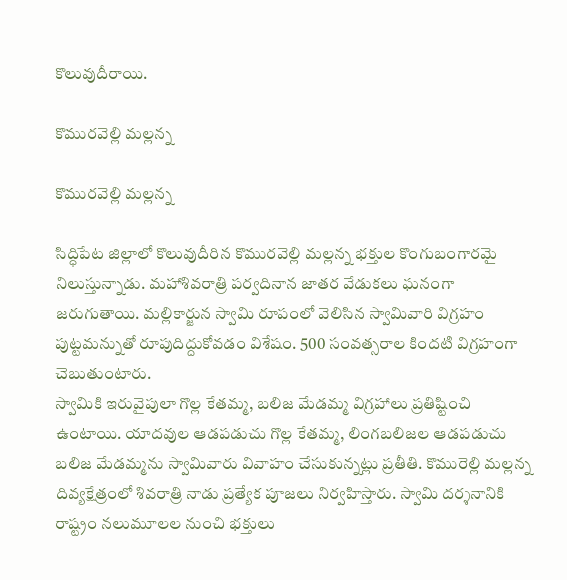కొలువుదీరాయి.

కొమురవెల్లి మల్లన్న

కొమురవెల్లి మల్లన్న

సిద్ధిపేట జిల్లాలో కొలువుదీరిన కొమురవెల్లి మల్లన్న భక్తుల కొంగుబంగారమై నిలుస్తున్నాడు. మహాశివరాత్రి పర్వదినాన జాతర వేడుకలు ఘనంగా జరుగుతాయి. మల్లికార్జున స్వామి రూపంలో వెలిసిన స్వామివారి విగ్రహం పుట్టమన్నుతో రూపుదిద్దుకోవడం విశేషం. 500 సంవత్సరాల కిందటి విగ్రహంగా చెబుతుంటారు.
స్వామికి ఇరువైపులా గొల్ల కేతమ్మ, బలిజ మేడమ్మ విగ్రహాలు ప్రతిష్టించి ఉంటాయి. యాదవుల ఆడపడుచు గొల్ల కేతమ్మ, లింగబలిజల ఆడపడుచు బలిజ మేడమ్మను స్వామివారు వివాహం చేసుకున్నట్లు ప్రతీతి. కొమురెల్లి మల్లన్న దివ్యక్షేత్రంలో శివరాత్రి నాడు ప్రత్యేక పూజలు నిర్వహిస్తారు. స్వామి దర్శనానికి రాష్ట్రం నలుమూలల నుంచి భక్తులు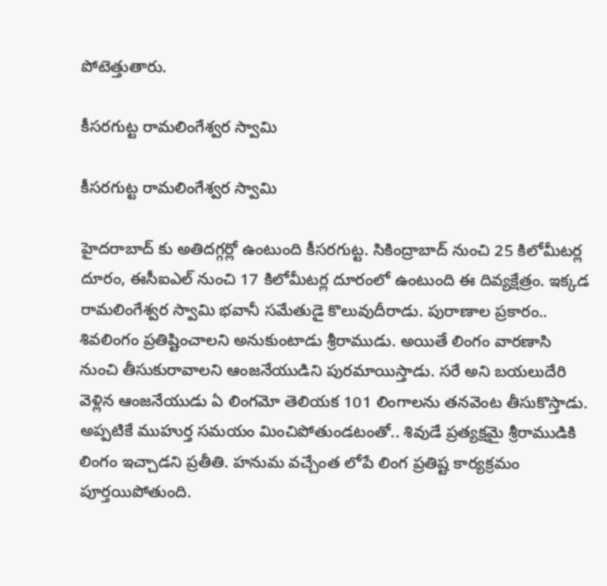పోటెత్తుతారు.

కీసరగుట్ట రామలింగేశ్వర స్వామి

కీసరగుట్ట రామలింగేశ్వర స్వామి

హైదరాబాద్ కు అతిదగ్గర్లో ఉంటుంది కీసరగుట్ట. సికింద్రాబాద్ నుంచి 25 కిలోమీటర్ల దూరం, ఈసీఐఎల్ నుంచి 17 కిలోమీటర్ల దూరంలో ఉంటుంది ఈ దివ్యక్షేత్రం. ఇక్కడ రామలింగేశ్వర స్వామి భవానీ సమేతుడై కొలువుదీరాడు. పురాణాల ప్రకారం.. శివలింగం ప్రతిష్టించాలని అనుకుంటాడు శ్రీరాముడు. అయితే లింగం వారణాసి నుంచి తీసుకురావాలని ఆంజనేయుడిని పురమాయిస్తాడు. సరే అని బయలుదేరి వెళ్లిన ఆంజనేయుడు ఏ లింగమో తెలియక 101 లింగాలను తనవెంట తీసుకొస్తాడు. అప్పటికే ముహుర్త సమయం మించిపోతుండటంతో.. శివుడే ప్రత్యక్షమై శ్రీరాముడికి లింగం ఇచ్చాడని ప్రతీతి. హనుమ వచ్చేంత లోపే లింగ ప్రతిష్ట కార్యక్రమం పూర్తయిపోతుంది.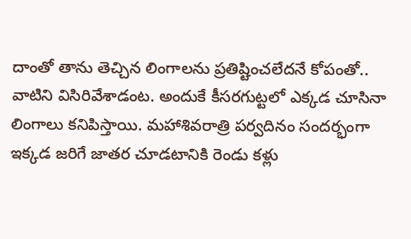దాంతో తాను తెచ్చిన లింగాలను ప్రతిష్టించలేదనే కోపంతో.. వాటిని విసిరివేశాడంట. అందుకే కీసరగుట్టలో ఎక్కడ చూసినా లింగాలు కనిపిస్తాయి. మహాశివరాత్రి పర్వదినం సందర్భంగా ఇక్కడ జరిగే జాతర చూడటానికి రెండు కళ్లు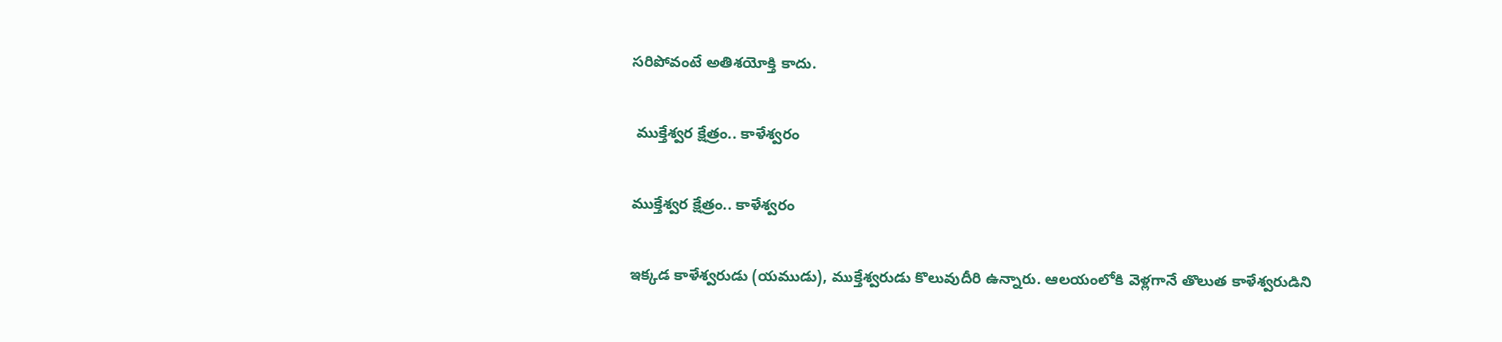సరిపోవంటే అతిశయోక్తి కాదు.

 ముక్తేశ్వర క్షేత్రం.. కాళేశ్వరం

ముక్తేశ్వర క్షేత్రం.. కాళేశ్వరం

ఇక్కడ కాళేశ్వరుడు (యముడు), ముక్తేశ్వరుడు కొలువుదీరి ఉన్నారు. ఆలయంలోకి వెళ్లగానే తొలుత కాళేశ్వరుడిని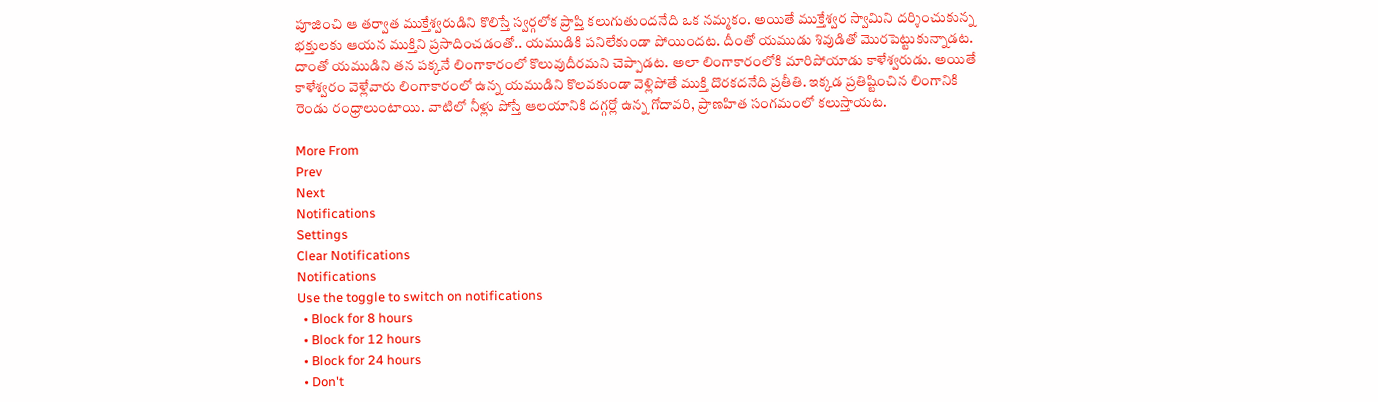పూజించి ఆ తర్వాత ముక్తేశ్వరుడిని కొలిస్తే స్వర్గలోక ప్రాప్తి కలుగుతుందనేది ఒక నమ్మకం. అయితే ముక్తేశ్వర స్వామిని దర్శించుకున్న భక్తులకు ఆయన ముక్తిని ప్రసాదించడంతో.. యముడికి పనిలేకుండా పోయిందట. దీంతో యముడు శివుడితో మొరపెట్టుకున్నాడట. దాంతో యముడిని తన పక్కనే లింగాకారంలో కొలువుదీరమని చెప్పాడట. అలా లింగాకారంలోకి మారిపోయాడు కాళేశ్వరుడు. అయితే కాళేశ్వరం వెళ్లేవారు లింగాకారంలో ఉన్న యముడిని కొలవకుండా వెళ్లిపోతే ముక్తి దొరకదనేది ప్రతీతి. ఇక్కడ ప్రతిష్టించిన లింగానికి రెండు రంధ్రాలుంటాయి. వాటిలో నీళ్లు పోస్తే ఆలయానికి దగ్గర్లో ఉన్న గోదావరి, ప్రాణహిత సంగమంలో కలుస్తాయట.

More From
Prev
Next
Notifications
Settings
Clear Notifications
Notifications
Use the toggle to switch on notifications
  • Block for 8 hours
  • Block for 12 hours
  • Block for 24 hours
  • Don't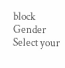block
Gender
Select your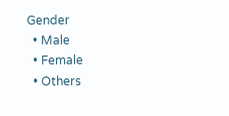Gender
  • Male
  • Female
  • Others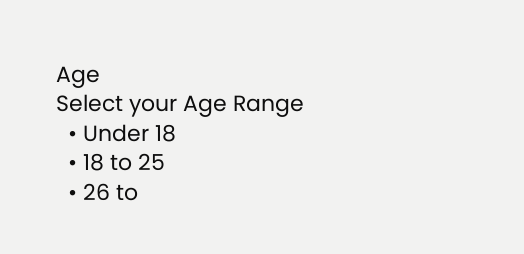Age
Select your Age Range
  • Under 18
  • 18 to 25
  • 26 to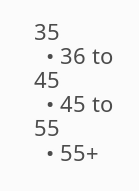35
  • 36 to 45
  • 45 to 55
  • 55+